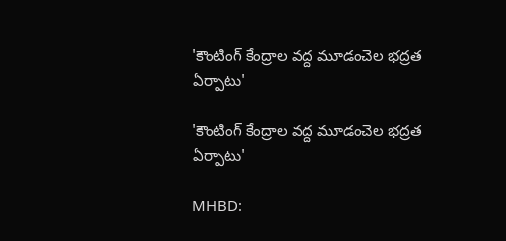'కౌంటింగ్ కేంద్రాల వద్ద మూడంచెల భద్రత ఏర్పాటు'

'కౌంటింగ్ కేంద్రాల వద్ద మూడంచెల భద్రత ఏర్పాటు'

MHBD: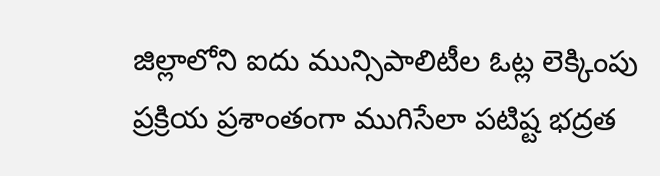జిల్లాలోని ఐదు మున్సిపాలిటీల ఓట్ల లెక్కింపు ప్రక్రియ ప్రశాంతంగా ముగిసేలా పటిష్ట భద్రత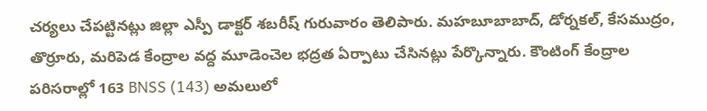చర్యలు చేపట్టినట్లు జిల్లా ఎస్పీ డాక్టర్ శబరీష్ గురువారం తెలిపారు. మహబూబాబాద్, డోర్నకల్, కేసముద్రం, తొర్రూరు, మరిపెడ కేంద్రాల వద్ద మూడెంచెల భద్రత ఏర్పాటు చేసినట్లు పేర్కొన్నారు. కౌంటింగ్ కేంద్రాల పరిసరాల్లో 163 BNSS (143) అమలులో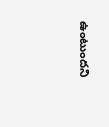ఉంటుందని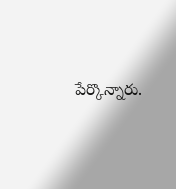పేర్కొన్నారు.